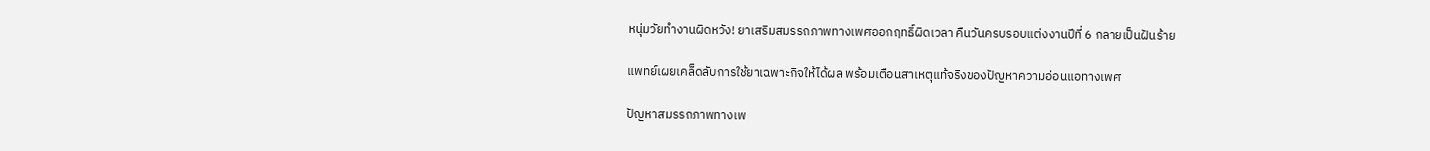หนุ่มวัยทำงานผิดหวัง! ยาเสริมสมรรถภาพทางเพศออกฤทธิ์ผิดเวลา คืนวันครบรอบแต่งงานปีที่ 6 กลายเป็นฝันร้าย

แพทย์เผยเคล็ดลับการใช้ยาเฉพาะกิจให้ได้ผล พร้อมเตือนสาเหตุแท้จริงของปัญหาความอ่อนแอทางเพศ

ปัญหาสมรรถภาพทางเพ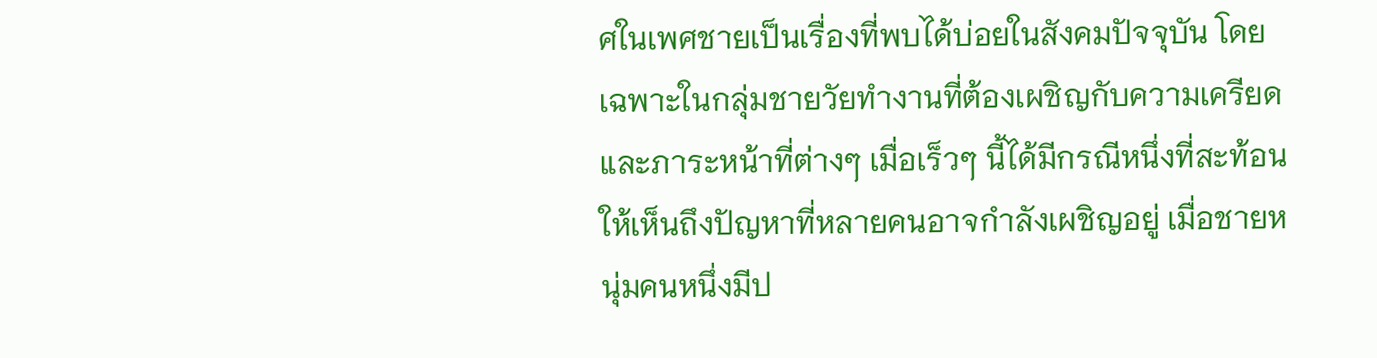ศในเพศชายเป็นเรื่องที่พบได้บ่อยในสังคมปัจจุบัน โดยเฉพาะในกลุ่มชายวัยทำงานที่ต้องเผชิญกับความเครียดและภาระหน้าที่ต่างๆ เมื่อเร็วๆ นี้ได้มีกรณีหนึ่งที่สะท้อนให้เห็นถึงปัญหาที่หลายคนอาจกำลังเผชิญอยู่ เมื่อชายหนุ่มคนหนึ่งมีป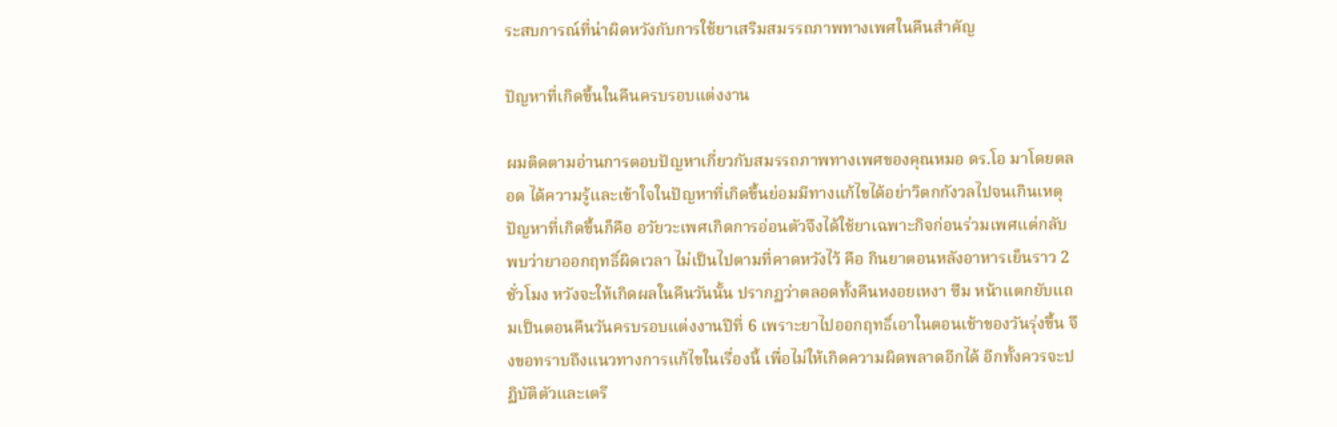ระสบการณ์ที่น่าผิดหวังกับการใช้ยาเสริมสมรรถภาพทางเพศในคืนสำคัญ

ปัญหาที่เกิดขึ้นในคืนครบรอบแต่งงาน

ผมติดตามอ่านการตอบปัญหาเกี่ยวกับสมรรถภาพทางเพศของคุณหมอ ดร.โอ มาโดยตลอด ได้ความรู้และเข้าใจในปัญหาที่เกิดขึ้นย่อมมีทางแก้ไขได้อย่าวิตกกังวลไปจนเกินเหตุ ปัญหาที่เกิดขึ้นก็คือ อวัยวะเพศเกิดการอ่อนตัวจึงได้ใช้ยาเฉพาะกิจก่อนร่วมเพศแต่กลับพบว่ายาออกฤทธิ์ผิดเวลา ไม่เป็นไปตามที่คาดหวังไว้ คือ กินยาตอนหลังอาหารเย็นราว 2 ชั่วโมง หวังจะให้เกิดผลในคืนวันนั้น ปรากฏว่าตลอดทั้งคืนหงอยเหงา ซึม หน้าแตกยับแถมเป็นตอนคืนวันครบรอบแต่งงานปีที่ 6 เพราะยาไปออกฤทธิ์เอาในตอนเช้าของวันรุ่งขึ้น จึงขอทราบถึงแนวทางการแก้ไขในเรื่องนี้ เพื่อไม่ให้เกิดความผิดพลาดอีกได้ อีกทั้งควรจะปฏิบัติตัวและเตรี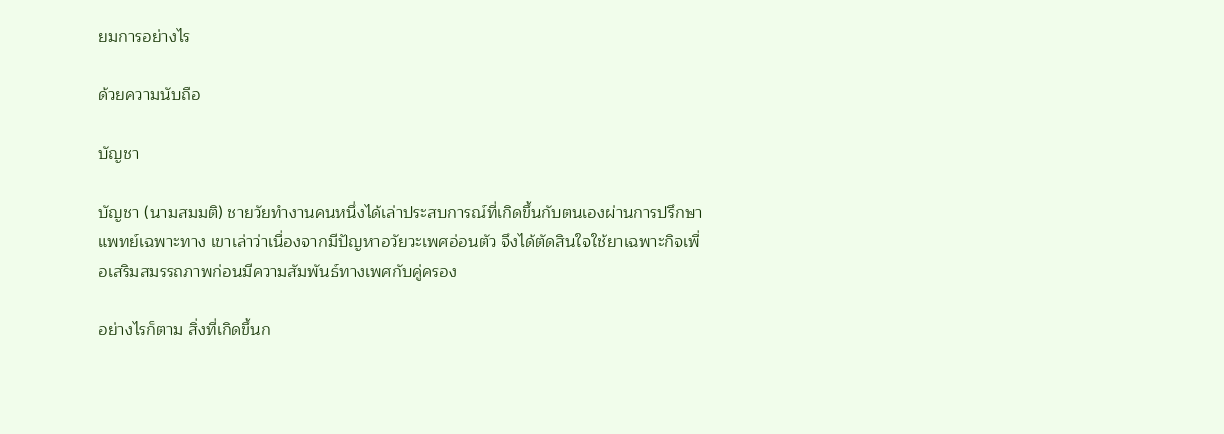ยมการอย่างไร

ด้วยความนับถือ

บัญชา

บัญชา (นามสมมติ) ชายวัยทำงานคนหนึ่งได้เล่าประสบการณ์ที่เกิดขึ้นกับตนเองผ่านการปรึกษาแพทย์เฉพาะทาง เขาเล่าว่าเนื่องจากมีปัญหาอวัยวะเพศอ่อนตัว จึงได้ตัดสินใจใช้ยาเฉพาะกิจเพื่อเสริมสมรรถภาพก่อนมีความสัมพันธ์ทางเพศกับคู่ครอง

อย่างไรก็ตาม สิ่งที่เกิดขึ้นก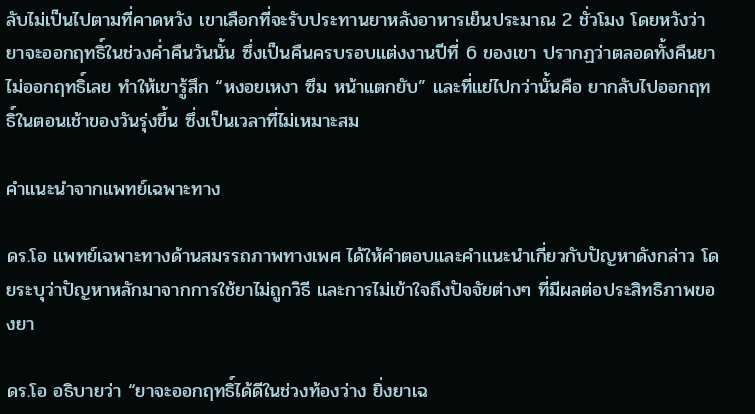ลับไม่เป็นไปตามที่คาดหวัง เขาเลือกที่จะรับประทานยาหลังอาหารเย็นประมาณ 2 ชั่วโมง โดยหวังว่ายาจะออกฤทธิ์ในช่วงค่ำคืนวันนั้น ซึ่งเป็นคืนครบรอบแต่งงานปีที่ 6 ของเขา ปรากฏว่าตลอดทั้งคืนยาไม่ออกฤทธิ์เลย ทำให้เขารู้สึก “หงอยเหงา ซึม หน้าแตกยับ” และที่แย่ไปกว่านั้นคือ ยากลับไปออกฤทธิ์ในตอนเช้าของวันรุ่งขึ้น ซึ่งเป็นเวลาที่ไม่เหมาะสม

คำแนะนำจากแพทย์เฉพาะทาง

ดร.โอ แพทย์เฉพาะทางด้านสมรรถภาพทางเพศ ได้ให้คำตอบและคำแนะนำเกี่ยวกับปัญหาดังกล่าว โดยระบุว่าปัญหาหลักมาจากการใช้ยาไม่ถูกวิธี และการไม่เข้าใจถึงปัจจัยต่างๆ ที่มีผลต่อประสิทธิภาพของยา

ดร.โอ อธิบายว่า “ยาจะออกฤทธิ์ได้ดีในช่วงท้องว่าง ยิ่งยาเฉ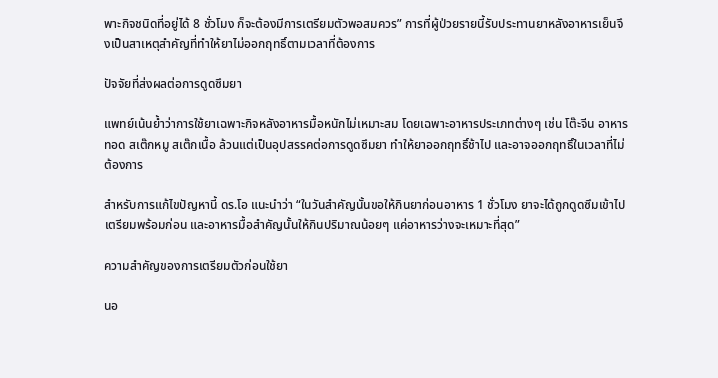พาะกิจชนิดที่อยู่ได้ 8 ชั่วโมง ก็จะต้องมีการเตรียมตัวพอสมควร” การที่ผู้ป่วยรายนี้รับประทานยาหลังอาหารเย็นจึงเป็นสาเหตุสำคัญที่ทำให้ยาไม่ออกฤทธิ์ตามเวลาที่ต้องการ

ปัจจัยที่ส่งผลต่อการดูดซึมยา

แพทย์เน้นย้ำว่าการใช้ยาเฉพาะกิจหลังอาหารมื้อหนักไม่เหมาะสม โดยเฉพาะอาหารประเภทต่างๆ เช่น โต๊ะจีน อาหารทอด สเต๊กหมู สเต๊กเนื้อ ล้วนแต่เป็นอุปสรรคต่อการดูดซึมยา ทำให้ยาออกฤทธิ์ช้าไป และอาจออกฤทธิ์ในเวลาที่ไม่ต้องการ

สำหรับการแก้ไขปัญหานี้ ดร.โอ แนะนำว่า “ในวันสำคัญนั้นขอให้กินยาก่อนอาหาร 1 ชั่วโมง ยาจะได้ถูกดูดซึมเข้าไปเตรียมพร้อมก่อน และอาหารมื้อสำคัญนั้นให้กินปริมาณน้อยๆ แค่อาหารว่างจะเหมาะที่สุด”

ความสำคัญของการเตรียมตัวก่อนใช้ยา

นอ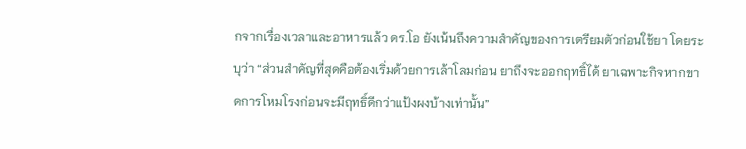กจากเรื่องเวลาและอาหารแล้ว ดร.โอ ยังเน้นถึงความสำคัญของการเตรียมตัวก่อนใช้ยา โดยระบุว่า “ส่วนสำคัญที่สุดคือต้องเริ่มด้วยการเล้าโลมก่อน ยาถึงจะออกฤทธิ์ได้ ยาเฉพาะกิจหากขาดการโหมโรงก่อนจะมีฤทธิ์ดีกว่าแป้งผงบ้างเท่านั้น”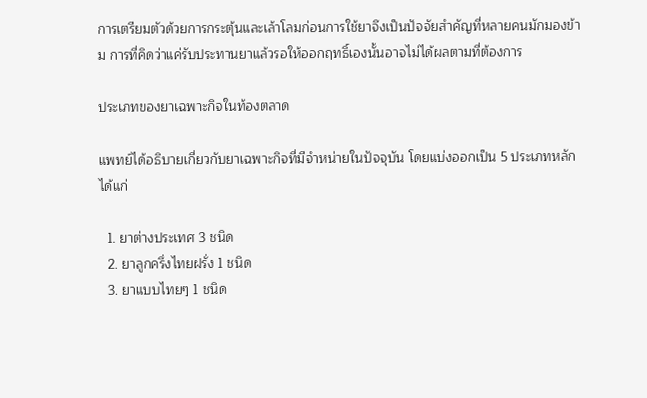การเตรียมตัวด้วยการกระตุ้นและเล้าโลมก่อนการใช้ยาจึงเป็นปัจจัยสำคัญที่หลายคนมักมองข้าม การที่คิดว่าแค่รับประทานยาแล้วรอให้ออกฤทธิ์เองนั้นอาจไม่ได้ผลตามที่ต้องการ

ประเภทของยาเฉพาะกิจในท้องตลาด

แพทย์ได้อธิบายเกี่ยวกับยาเฉพาะกิจที่มีจำหน่ายในปัจจุบัน โดยแบ่งออกเป็น 5 ประเภทหลัก ได้แก่

  1. ยาต่างประเทศ 3 ชนิด
  2. ยาลูกครึ่งไทยฝรั่ง 1 ชนิด
  3. ยาแบบไทยๆ 1 ชนิด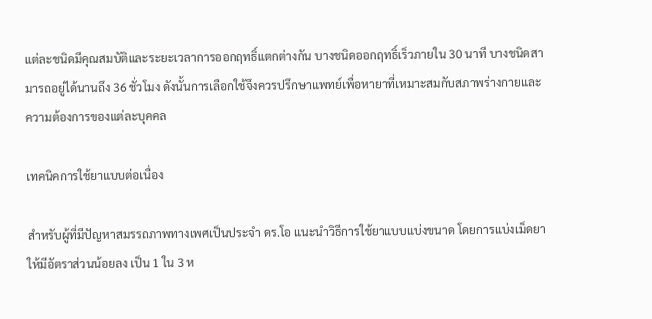แต่ละชนิดมีคุณสมบัติและระยะเวลาการออกฤทธิ์แตกต่างกัน บางชนิดออกฤทธิ์เร็วภายใน 30 นาที บางชนิดสามารถอยู่ได้นานถึง 36 ชั่วโมง ดังนั้นการเลือกใช้จึงควรปรึกษาแพทย์เพื่อหายาที่เหมาะสมกับสภาพร่างกายและความต้องการของแต่ละบุคคล

เทคนิคการใช้ยาแบบต่อเนื่อง

สำหรับผู้ที่มีปัญหาสมรรถภาพทางเพศเป็นประจำ ดร.โอ แนะนำวิธีการใช้ยาแบบแบ่งขนาด โดยการแบ่งเม็ดยาให้มีอัตราส่วนน้อยลง เป็น 1 ใน 3 ห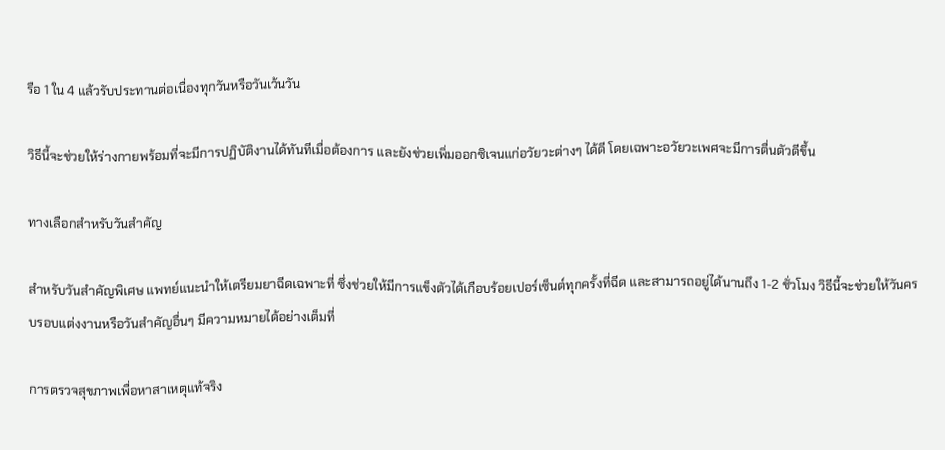รือ 1 ใน 4 แล้วรับประทานต่อเนื่องทุกวันหรือวันเว้นวัน

วิธีนี้จะช่วยให้ร่างกายพร้อมที่จะมีการปฏิบัติงานได้ทันทีเมื่อต้องการ และยังช่วยเพิ่มออกซิเจนแก่อวัยวะต่างๆ ได้ดี โดยเฉพาะอวัยวะเพศจะมีการตื่นตัวดีขึ้น

ทางเลือกสำหรับวันสำคัญ

สำหรับวันสำคัญพิเศษ แพทย์แนะนำให้เตรียมยาฉีดเฉพาะที่ ซึ่งช่วยให้มีการแข็งตัวได้เกือบร้อยเปอร์เซ็นต์ทุกครั้งที่ฉีด และสามารถอยู่ได้นานถึง 1-2 ชั่วโมง วิธีนี้จะช่วยให้วันครบรอบแต่งงานหรือวันสำคัญอื่นๆ มีความหมายได้อย่างเต็มที่

การตรวจสุขภาพเพื่อหาสาเหตุแท้จริง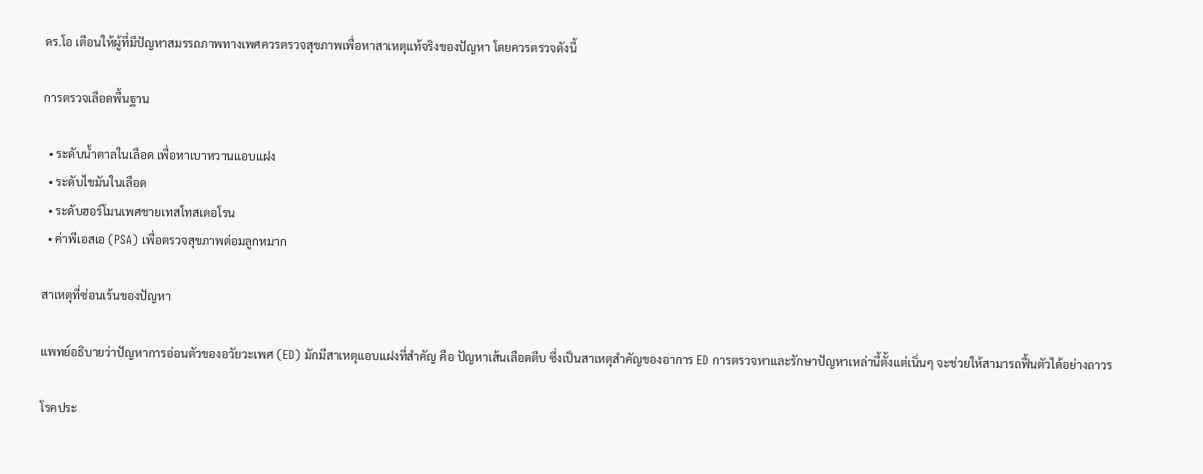ดร.โอ เตือนให้ผู้ที่มีปัญหาสมรรถภาพทางเพศควรตรวจสุขภาพเพื่อหาสาเหตุแท้จริงของปัญหา โดยควรตรวจดังนี้

การตรวจเลือดพื้นฐาน

  • ระดับน้ำตาลในเลือด เพื่อหาเบาหวานแอบแฝง
  • ระดับไขมันในเลือด
  • ระดับฮอร์โมนเพศชายเทสโทสเตอโรน
  • ค่าพีเอสเอ (PSA) เพื่อตรวจสุขภาพต่อมลูกหมาก

สาเหตุที่ซ่อนเร้นของปัญหา

แพทย์อธิบายว่าปัญหาการอ่อนตัวของอวัยวะเพศ (ED) มักมีสาเหตุแอบแฝงที่สำคัญ คือ ปัญหาเส้นเลือดตีบ ซึ่งเป็นสาเหตุสำคัญของอาการ ED การตรวจหาและรักษาปัญหาเหล่านี้ตั้งแต่เนิ่นๆ จะช่วยให้สามารถฟื้นตัวได้อย่างถาวร

โรคประ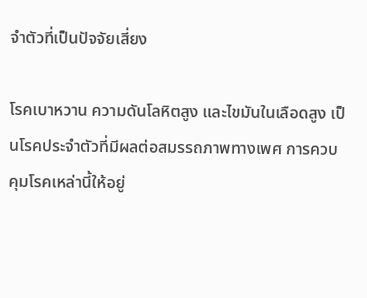จำตัวที่เป็นปัจจัยเสี่ยง

โรคเบาหวาน ความดันโลหิตสูง และไขมันในเลือดสูง เป็นโรคประจำตัวที่มีผลต่อสมรรถภาพทางเพศ การควบคุมโรคเหล่านี้ให้อยู่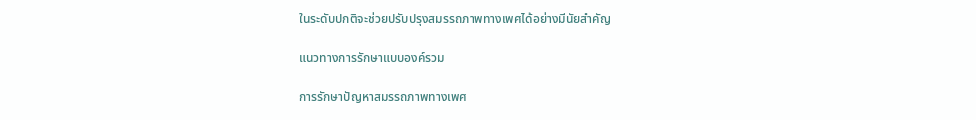ในระดับปกติจะช่วยปรับปรุงสมรรถภาพทางเพศได้อย่างมีนัยสำคัญ

แนวทางการรักษาแบบองค์รวม

การรักษาปัญหาสมรรถภาพทางเพศ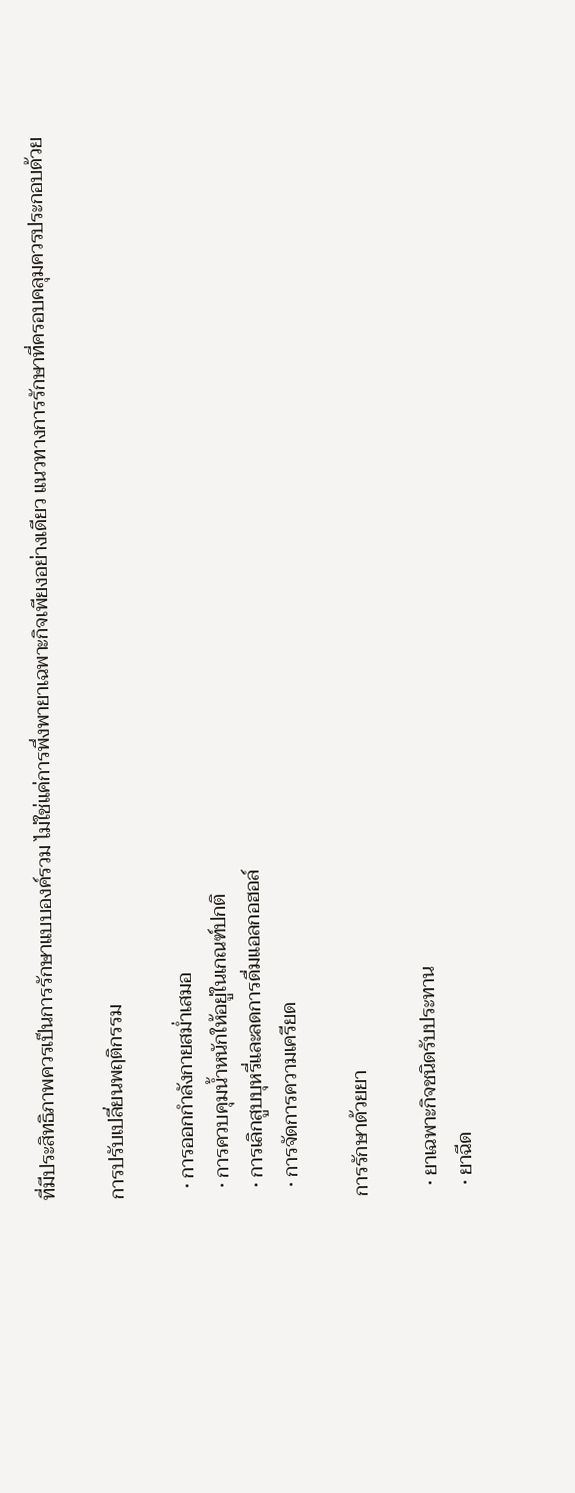ที่มีประสิทธิภาพควรเป็นการรักษาแบบองค์รวม ไม่ใช่แค่การพึ่งพายาเฉพาะกิจเพียงอย่างเดียว แนวทางการรักษาที่ครอบคลุมควรประกอบด้วย

การปรับเปลี่ยนพฤติกรรม

  • การออกกำลังกายสม่ำเสมอ
  • การควบคุมน้ำหนักให้อยู่ในเกณฑ์ปกติ
  • การเลิกสูบบุหรี่และลดการดื่มแอลกอฮอล์
  • การจัดการความเครียด

การรักษาด้วยยา

  • ยาเฉพาะกิจชนิดรับประทาน
  • ยาฉีด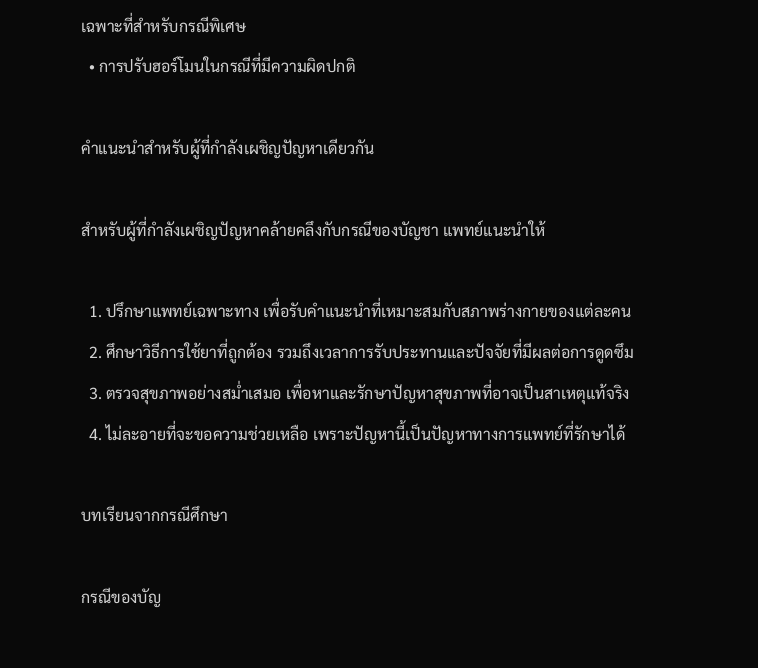เฉพาะที่สำหรับกรณีพิเศษ
  • การปรับฮอร์โมนในกรณีที่มีความผิดปกติ

คำแนะนำสำหรับผู้ที่กำลังเผชิญปัญหาเดียวกัน

สำหรับผู้ที่กำลังเผชิญปัญหาคล้ายคลึงกับกรณีของบัญชา แพทย์แนะนำให้

  1. ปรึกษาแพทย์เฉพาะทาง เพื่อรับคำแนะนำที่เหมาะสมกับสภาพร่างกายของแต่ละคน
  2. ศึกษาวิธีการใช้ยาที่ถูกต้อง รวมถึงเวลาการรับประทานและปัจจัยที่มีผลต่อการดูดซึม
  3. ตรวจสุขภาพอย่างสม่ำเสมอ เพื่อหาและรักษาปัญหาสุขภาพที่อาจเป็นสาเหตุแท้จริง
  4. ไม่ละอายที่จะขอความช่วยเหลือ เพราะปัญหานี้เป็นปัญหาทางการแพทย์ที่รักษาได้

บทเรียนจากกรณีศึกษา

กรณีของบัญ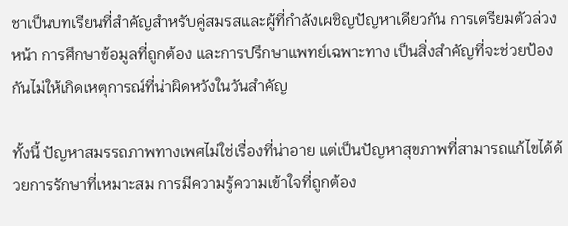ชาเป็นบทเรียนที่สำคัญสำหรับคู่สมรสและผู้ที่กำลังเผชิญปัญหาเดียวกัน การเตรียมตัวล่วงหน้า การศึกษาข้อมูลที่ถูกต้อง และการปรึกษาแพทย์เฉพาะทาง เป็นสิ่งสำคัญที่จะช่วยป้องกันไม่ให้เกิดเหตุการณ์ที่น่าผิดหวังในวันสำคัญ

ทั้งนี้ ปัญหาสมรรถภาพทางเพศไม่ใช่เรื่องที่น่าอาย แต่เป็นปัญหาสุขภาพที่สามารถแก้ไขได้ด้วยการรักษาที่เหมาะสม การมีความรู้ความเข้าใจที่ถูกต้อง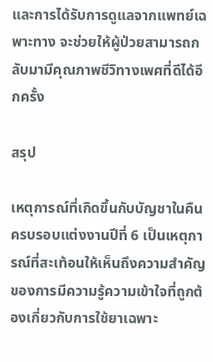และการได้รับการดูแลจากแพทย์เฉพาะทาง จะช่วยให้ผู้ป่วยสามารถกลับมามีคุณภาพชีวิทางเพศที่ดีได้อีกครั้ง

สรุป

เหตุการณ์ที่เกิดขึ้นกับบัญชาในคืนครบรอบแต่งงานปีที่ 6 เป็นเหตุการณ์ที่สะเท้อนให้เห็นถึงความสำคัญของการมีความรู้ความเข้าใจที่ถูกต้องเกี่ยวกับการใช้ยาเฉพาะ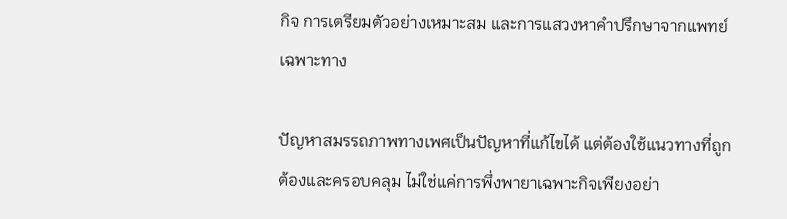กิจ การเตรียมตัวอย่างเหมาะสม และการแสวงหาคำปรึกษาจากแพทย์เฉพาะทาง

ปัญหาสมรรถภาพทางเพศเป็นปัญหาที่แก้ไขได้ แต่ต้องใช้แนวทางที่ถูกต้องและครอบคลุม ไม่ใช่แค่การพึ่งพายาเฉพาะกิจเพียงอย่า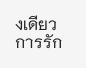งเดียว การรัก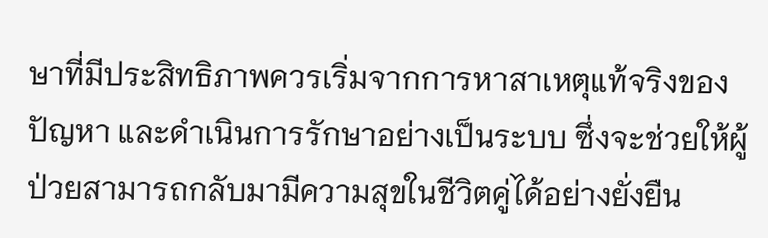ษาที่มีประสิทธิภาพควรเริ่มจากการหาสาเหตุแท้จริงของปัญหา และดำเนินการรักษาอย่างเป็นระบบ ซึ่งจะช่วยให้ผู้ป่วยสามารถกลับมามีความสุขในชีวิตคู่ได้อย่างยั่งยืน